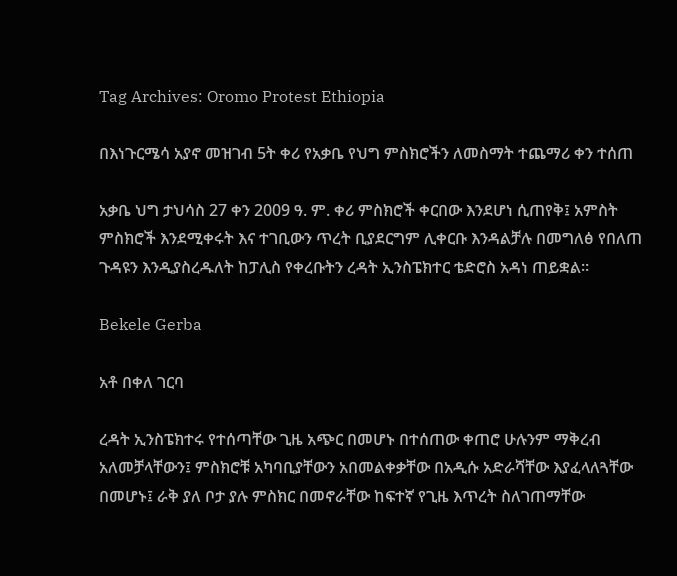Tag Archives: Oromo Protest Ethiopia

በእነጉርሜሳ አያኖ መዝገብ 5ት ቀሪ የአቃቤ የህግ ምስክሮችን ለመስማት ተጨማሪ ቀን ተሰጠ

አቃቤ ህግ ታህሳስ 27 ቀን 2009 ዓ. ም. ቀሪ ምስክሮች ቀርበው እንደሆነ ሲጠየቅ፤ አምስት ምስክሮች እንደሚቀሩት እና ተገቢውን ጥረት ቢያደርግም ሊቀርቡ እንዳልቻሉ በመግለፅ የበለጠ ጉዳዩን እንዲያስረዱለት ከፓሊስ የቀረቡትን ረዳት ኢንስፔክተር ቴድሮስ አዳነ ጠይቋል።

Bekele Gerba

አቶ በቀለ ገርባ

ረዳት ኢንስፔክተሩ የተሰጣቸው ጊዜ አጭር በመሆኑ በተሰጠው ቀጠሮ ሁሉንም ማቅረብ አለመቻላቸውን፤ ምስክሮቹ አካባቢያቸውን አበመልቀቃቸው በአዲሱ አድራሻቸው እያፈላለጓቸው በመሆኑ፤ ራቅ ያለ ቦታ ያሉ ምስክር በመኖራቸው ከፍተኛ የጊዜ እጥረት ስለገጠማቸው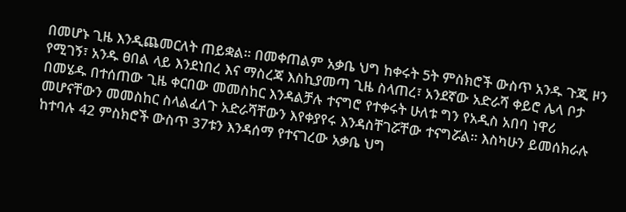በመሆኑ ጊዜ እንዲጨመርለት ጠይቋል። በመቀጠልም አቃቤ ህግ ከቀሩት 5ት ምስክሮች ውስጥ አንዱ ጉጂ ዞን የሚገኝ፣ አንዱ ፀበል ላይ እንደነበረ እና ማስረጃ እስኪያመጣ ጊዜ ስላጠረ፣ አንደኛው አድራሻ ቀይሮ ሌላ ቦታ በመሄዱ በተሰጠው ጊዜ ቀርበው መመስከር እንዳልቻሉ ተናግሮ የተቀሩት ሁለቱ ግን የአዲስ አበባ ነዋሪ መሆናቸውን መመስከር ስላልፈለጉ አድራሻቸውን እየቀያየሩ እንዳስቸገሯቸው ተናግሯል። እስካሁን ይመሰክራሉ ከተባሉ 42 ምስክሮች ውስጥ 37ቱን እንዳሰማ የተናገረው አቃቤ ህግ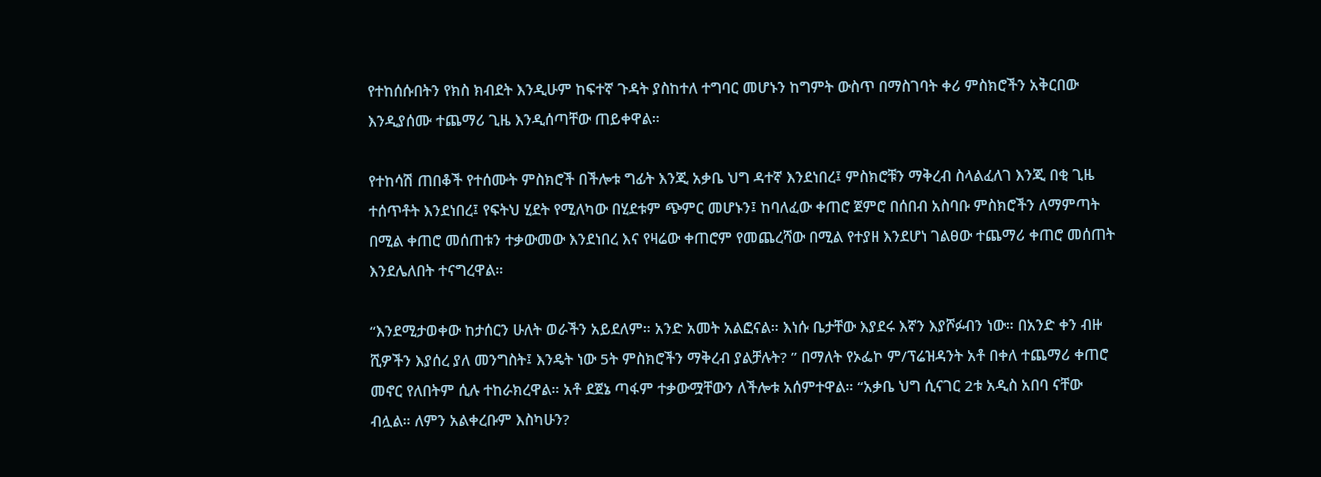የተከሰሱበትን የክስ ክብደት እንዲሁም ከፍተኛ ጉዳት ያስከተለ ተግባር መሆኑን ከግምት ውስጥ በማስገባት ቀሪ ምስክሮችን አቅርበው እንዲያሰሙ ተጨማሪ ጊዜ እንዲሰጣቸው ጠይቀዋል።

የተከሳሽ ጠበቆች የተሰሙት ምስክሮች በችሎቱ ግፊት እንጂ አቃቤ ህግ ዳተኛ እንደነበረ፤ ምስክሮቹን ማቅረብ ስላልፈለገ እንጂ በቂ ጊዜ ተሰጥቶት እንደነበረ፤ የፍትህ ሂደት የሚለካው በሂደቱም ጭምር መሆኑን፤ ከባለፈው ቀጠሮ ጀምሮ በሰበብ አስባቡ ምስክሮችን ለማምጣት በሚል ቀጠሮ መሰጠቱን ተቃውመው እንደነበረ እና የዛሬው ቀጠሮም የመጨረሻው በሚል የተያዘ እንደሆነ ገልፀው ተጨማሪ ቀጠሮ መሰጠት እንደሌለበት ተናግረዋል።

“እንደሚታወቀው ከታሰርን ሁለት ወራችን አይደለም። አንድ አመት አልፎናል። እነሱ ቤታቸው እያደሩ እኛን እያሾፉብን ነው። በአንድ ቀን ብዙ ሺዎችን እያሰረ ያለ መንግስት፤ እንዴት ነው 5ት ምስክሮችን ማቅረብ ያልቻሉት? ” በማለት የኦፌኮ ም/ፕሬዝዳንት አቶ በቀለ ተጨማሪ ቀጠሮ መኖር የለበትም ሲሉ ተከራክረዋል። አቶ ደጀኔ ጣፋም ተቃውሟቸውን ለችሎቱ አሰምተዋል። “አቃቤ ህግ ሲናገር 2ቱ አዲስ አበባ ናቸው ብሏል። ለምን አልቀረቡም እስካሁን?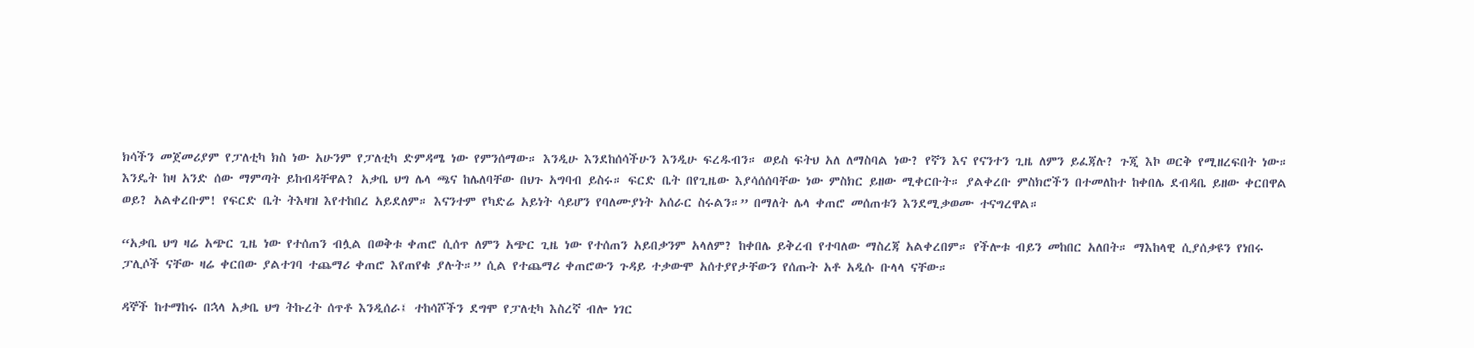ክሳችን መጀመሪያም የፓለቲካ ክስ ነው አሁንም የፓለቲካ ድምዳሜ ነው የምንሰማው። እንዲሁ እንደከሰሳችሁን እንዲሁ ፍረዱብን። ወይስ ፍትህ አለ ለማስባል ነው? የኛን እና የናንተን ጊዜ ለምን ይፈጃሉ? ጉጂ እኮ ወርቅ የሚዘረፍበት ነው። እንዴት ከዛ አንድ ሰው ማምጣት ይከብዳቸዋል? አቃቤ ህግ ሌላ ጫና ከሌለባቸው በህጉ አግባብ ይስሩ። ፍርድ ቤት በየጊዜው እያሳሰሰባቸው ነው ምስክር ይዘው ሚቀርቡት። ያልቀረቡ ምስክሮችን በተመለከተ ከቀበሌ ደብዳቤ ይዘው ቀርበዋል ወይ? አልቀረቡም! የፍርድ ቤት ትእዛዝ እየተከበረ አይደለም። እናንተም የካድሬ አይነት ሳይሆን የባለሙያነት አሰራር ስሩልን።” በማለት ሌላ ቀጠሮ መሰጠቱን እንደሚቃወሙ ተናግረዋል።

“አቃቤ ህግ ዛሬ አጭር ጊዜ ነው የተሰጠን ብሏል በወቅቱ ቀጠሮ ሲሰጥ ለምን አጭር ጊዜ ነው የተሰጠን አይበቃንም አላለም? ከቀበሌ ይቅረብ የተባለው ማስረጃ አልቀረበም። የችሎቱ ብይን መከበር አለበት። ማእከላዊ ሲያሰቃዩን የነበሩ ፓሊሶች ናቸው ዛሬ ቀርበው ያልተገባ ተጨማሪ ቀጠሮ እየጠየቁ ያሉት።” ሲል የተጨማሪ ቀጠሮውን ጉዳይ ተቃውሞ አሰተያየታቸውን የሰጡት አቶ አዲሱ ቡላላ ናቸው።

ዳኞች ከተማከሩ በኋላ አቃቤ ህግ ትኩረት ሰጥቶ እንዲሰራ፤ ተከሳሾችን ደግሞ የፓለቲካ እስረኛ ብሎ ነገር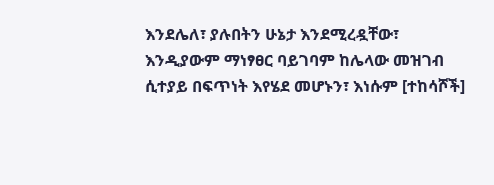እንደሌለ፣ ያሉበትን ሁኔታ እንደሚረዷቸው፣ እንዲያውም ማነፃፀር ባይገባም ከሌላው መዝገብ ሲተያይ በፍጥነት እየሄደ መሆኑን፣ እነሱም [ተከሳሾች]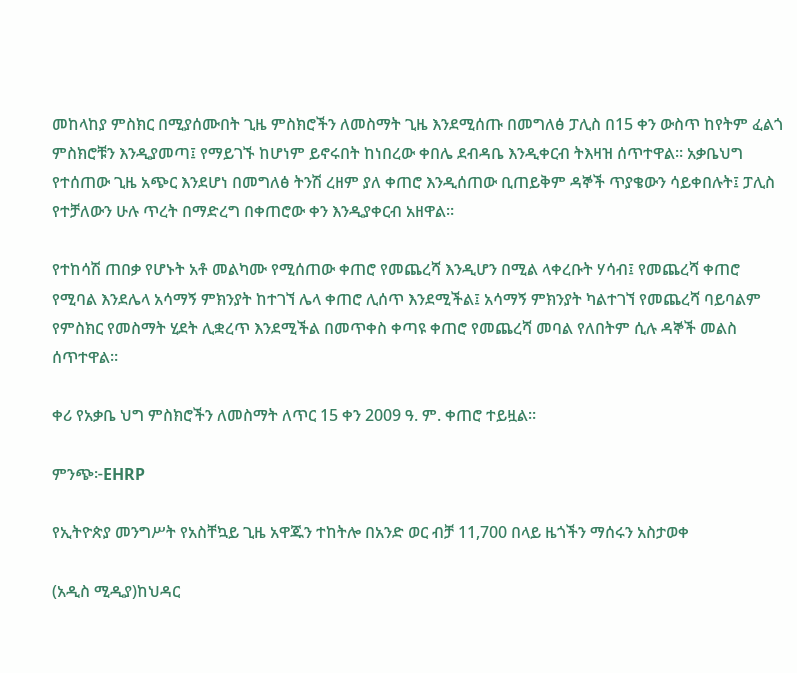መከላከያ ምስክር በሚያሰሙበት ጊዜ ምስክሮችን ለመስማት ጊዜ እንደሚሰጡ በመግለፅ ፓሊስ በ15 ቀን ውስጥ ከየትም ፈልጎ ምስክሮቹን እንዲያመጣ፤ የማይገኙ ከሆነም ይኖሩበት ከነበረው ቀበሌ ደብዳቤ እንዲቀርብ ትእዛዝ ሰጥተዋል። አቃቤህግ የተሰጠው ጊዜ አጭር እንደሆነ በመግለፅ ትንሽ ረዘም ያለ ቀጠሮ እንዲሰጠው ቢጠይቅም ዳኞች ጥያቄውን ሳይቀበሉት፤ ፓሊስ የተቻለውን ሁሉ ጥረት በማድረግ በቀጠሮው ቀን እንዲያቀርብ አዘዋል።

የተከሳሽ ጠበቃ የሆኑት አቶ መልካሙ የሚሰጠው ቀጠሮ የመጨረሻ እንዲሆን በሚል ላቀረቡት ሃሳብ፤ የመጨረሻ ቀጠሮ የሚባል እንደሌላ አሳማኝ ምክንያት ከተገኘ ሌላ ቀጠሮ ሊሰጥ እንደሚችል፤ አሳማኝ ምክንያት ካልተገኘ የመጨረሻ ባይባልም የምስክር የመስማት ሂደት ሊቋረጥ እንደሚችል በመጥቀስ ቀጣዩ ቀጠሮ የመጨረሻ መባል የለበትም ሲሉ ዳኞች መልስ ሰጥተዋል።

ቀሪ የአቃቤ ህግ ምስክሮችን ለመስማት ለጥር 15 ቀን 2009 ዓ. ም. ቀጠሮ ተይዟል።

ምንጭ፦EHRP

የኢትዮጵያ መንግሥት የአስቸኳይ ጊዜ አዋጁን ተከትሎ በአንድ ወር ብቻ 11,700 በላይ ዜጎችን ማሰሩን አስታወቀ

(አዲስ ሚዲያ)ከህዳር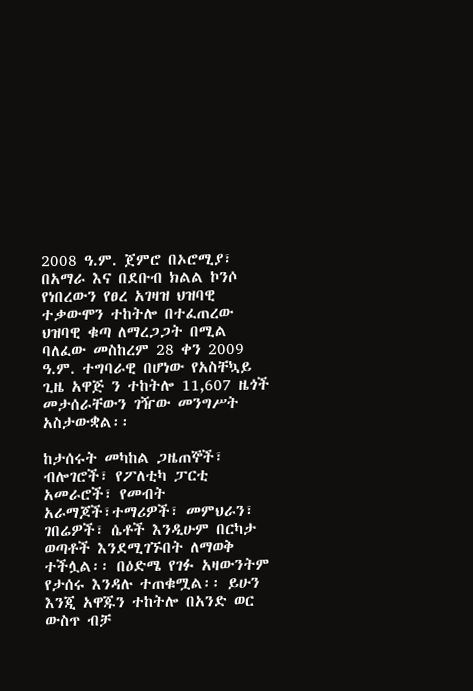2008 ዓ.ም. ጀምሮ በኦሮሚያ፣ በአማራ እና በደቡብ ክልል ኮንሶ የነበረውን የፀረ አገዛዝ ህዝባዊ ተቃውሞን ተከትሎ በተፈጠረው ህዝባዊ ቁጣ ለማረጋጋት በሚል ባለፈው መስከረም 28 ቀን 2009 ዓ.ም. ተግባራዊ በሆነው የአስቸኳይ ጊዜ አዋጅ ን ተከትሎ 11,607 ዜጎች መታሰራቸውን ገዥው መንግሥት አስታውቋል፡፡

ከታሰሩት መካከል ጋዜጠኞች፣ ብሎገሮች፣ የፖለቲካ ፓርቲ አመራሮች፣ የመብት አራማጆች፣ተማሪዎች፣ መምህራን፣ ገበሬዎች፣ ሴቶች እንዲሁም በርካታ ወጣቶች እንደሚገኙበት ለማወቅ ተችሏል፡፡ በዕድሜ የገፉ አዛውንትም የታሰሩ እንዳሉ ተጠቁሟል፡፡ ይሁን እንጂ አዋጁን ተከትሎ በአንድ ወር ውስጥ ብቻ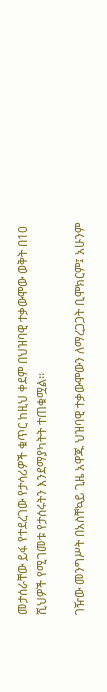መታሰራቸው ይፋ የተደረገው የታሳሪዎች ቁጥር ከዚህ ቀደም በህዝባዊ ተቃውሞው ወቅት በ10 ሺህዎች የሚገመቱ የታሰሩትን እንደማያካትት ተጠቁሟል፡፡

ገዥው መንግሥት በአስቸኳይ ጊዜ አዋጁ ህዝባዊ ተቃውሞውን ለማረጋጋት ቢሞክርም፤ አሁንም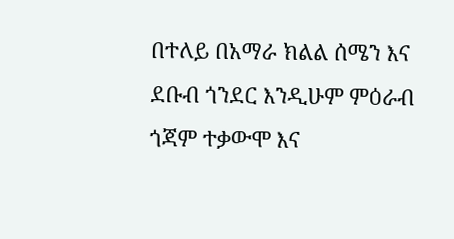በተለይ በአማራ ክልል ሰሜን እና ደቡብ ጎንደር እንዲሁም ምዕራብ ጎጃም ተቃውሞ እና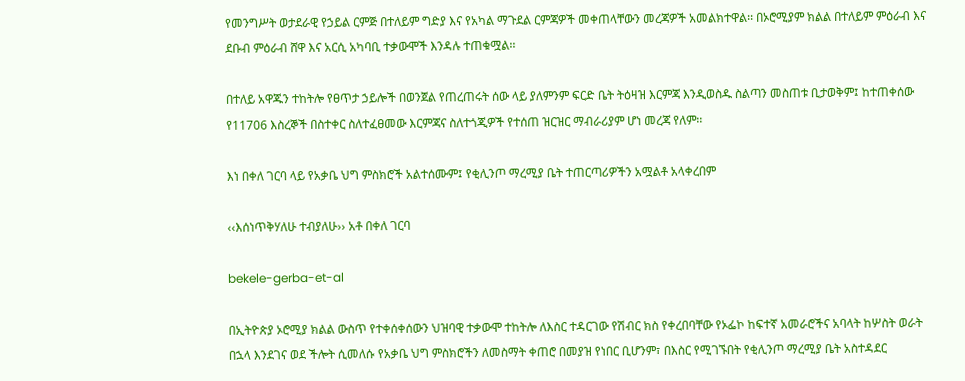የመንግሥት ወታደራዊ የኃይል ርምጅ በተለይም ግድያ እና የአካል ማጉደል ርምጃዎች መቀጠላቸውን መረጃዎች አመልክተዋል፡፡ በኦሮሚያም ክልል በተለይም ምዕራብ እና ደቡብ ምዕራብ ሸዋ እና አርሲ አካባቢ ተቃውሞች እንዳሉ ተጠቁሟል፡፡

በተለይ አዋጁን ተከትሎ የፀጥታ ኃይሎች በወንጀል የጠረጠሩት ሰው ላይ ያለምንም ፍርድ ቤት ትዕዛዝ እርምጃ እንዲወስዱ ስልጣን መስጠቱ ቢታወቅም፤ ከተጠቀሰው የ11706 እስረኞች በስተቀር ስለተፈፀመው እርምጃና ስለተጎጂዎች የተሰጠ ዝርዝር ማብራሪያም ሆነ መረጃ የለም፡፡

እነ በቀለ ገርባ ላይ የአቃቤ ህግ ምስክሮች አልተሰሙም፤ የቂሊንጦ ማረሚያ ቤት ተጠርጣሪዎችን አሟልቶ አላቀረበም

‹‹እሰነጥቅሃለሁ ተብያለሁ›› አቶ በቀለ ገርባ

bekele-gerba-et-al

በኢትዮጵያ ኦሮሚያ ክልል ውስጥ የተቀሰቀሰውን ህዝባዊ ተቃውሞ ተከትሎ ለእስር ተዳርገው የሽብር ክስ የቀረበባቸው የኦፌኮ ከፍተኛ አመራሮችና አባላት ከሦስት ወራት በኋላ እንደገና ወደ ችሎት ሲመለሱ የአቃቤ ህግ ምስክሮችን ለመስማት ቀጠሮ በመያዝ የነበር ቢሆንም፣ በእስር የሚገኙበት የቂሊንጦ ማረሚያ ቤት አስተዳደር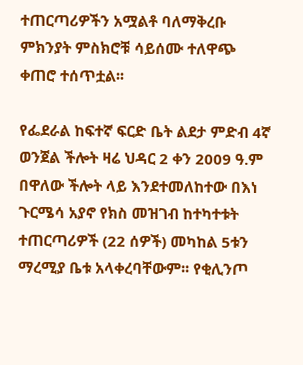ተጠርጣሪዎችን አሟልቶ ባለማቅረቡ ምክንያት ምስክሮቹ ሳይሰሙ ተለዋጭ ቀጠሮ ተሰጥቷል፡፡

የፌደራል ከፍተኛ ፍርድ ቤት ልደታ ምድብ 4ኛ ወንጀል ችሎት ዛሬ ህዳር 2 ቀን 2009 ዓ.ም በዋለው ችሎት ላይ እንደተመለከተው በእነ ጉርሜሳ አያኖ የክስ መዝገብ ከተካተቱት ተጠርጣሪዎች (22 ሰዎች) መካከል 5ቱን ማረሚያ ቤቱ አላቀረባቸውም፡፡ የቂሊንጦ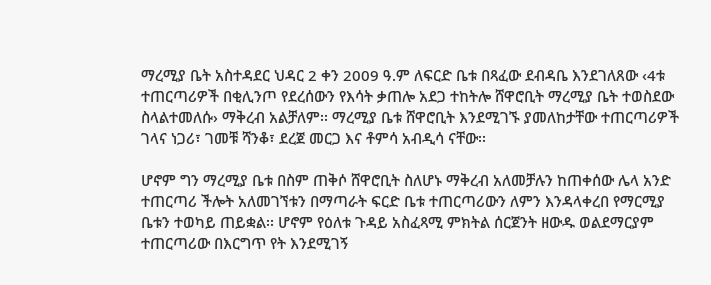ማረሚያ ቤት አስተዳደር ህዳር 2 ቀን 2009 ዓ.ም ለፍርድ ቤቱ በጻፈው ደብዳቤ እንደገለጸው ‹4ቱ ተጠርጣሪዎች በቂሊንጦ የደረሰውን የእሳት ቃጠሎ አደጋ ተከትሎ ሸዋሮቢት ማረሚያ ቤት ተወስደው ስላልተመለሱ› ማቅረብ አልቻለም፡፡ ማረሚያ ቤቱ ሸዋሮቢት እንደሚገኙ ያመለከታቸው ተጠርጣሪዎች ገላና ነጋሪ፣ ገመቹ ሻንቆ፣ ደረጀ መርጋ እና ቶምሳ አብዲሳ ናቸው፡፡

ሆኖም ግን ማረሚያ ቤቱ በስም ጠቅሶ ሸዋሮቢት ስለሆኑ ማቅረብ አለመቻሉን ከጠቀሰው ሌላ አንድ ተጠርጣሪ ችሎት አለመገኘቱን በማጣራት ፍርድ ቤቱ ተጠርጣሪውን ለምን እንዳላቀረበ የማርሚያ ቤቱን ተወካይ ጠይቋል፡፡ ሆኖም የዕለቱ ጉዳይ አስፈጻሚ ምክትል ሰርጀንት ዘውዱ ወልደማርያም ተጠርጣሪው በእርግጥ የት እንደሚገኝ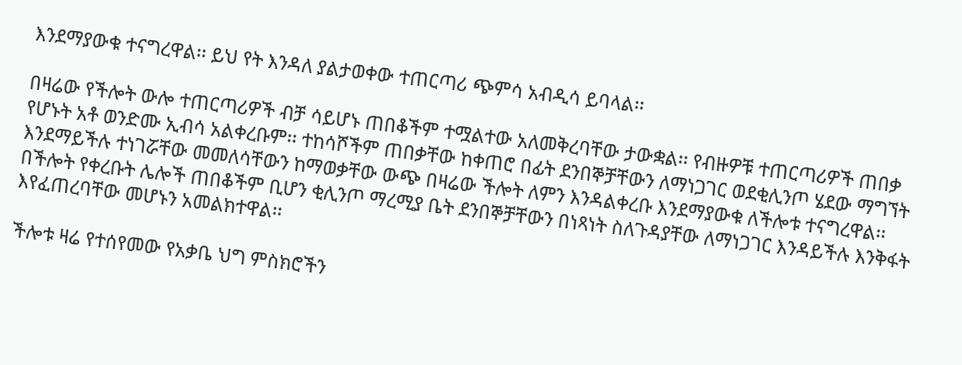እንደማያውቁ ተናግረዋል፡፡ ይህ የት እንዳለ ያልታወቀው ተጠርጣሪ ጭምሳ አብዲሳ ይባላል፡፡

በዛሬው የችሎት ውሎ ተጠርጣሪዎች ብቻ ሳይሆኑ ጠበቆችም ተሟልተው አለመቅረባቸው ታውቋል፡፡ የብዙዎቹ ተጠርጣሪዎች ጠበቃ የሆኑት አቶ ወንድሙ ኢብሳ አልቀረቡም፡፡ ተከሳሾችም ጠበቃቸው ከቀጠሮ በፊት ደንበኞቻቸውን ለማነጋገር ወደቂሊንጦ ሄደው ማግኘት እንደማይችሉ ተነገሯቸው መመለሳቸውን ከማወቃቸው ውጭ በዛሬው ችሎት ለምን እንዳልቀረቡ እንደማያውቁ ለችሎቱ ተናግረዋል፡፡ በችሎት የቀረቡት ሌሎች ጠበቆችም ቢሆን ቂሊንጦ ማረሚያ ቤት ደንበኞቻቸውን በነጻነት ስለጉዳያቸው ለማነጋገር እንዳይችሉ እንቅፋት እየፈጠረባቸው መሆኑን አመልክተዋል፡፡

ችሎቱ ዛሬ የተሰየመው የአቃቤ ህግ ምስክሮችን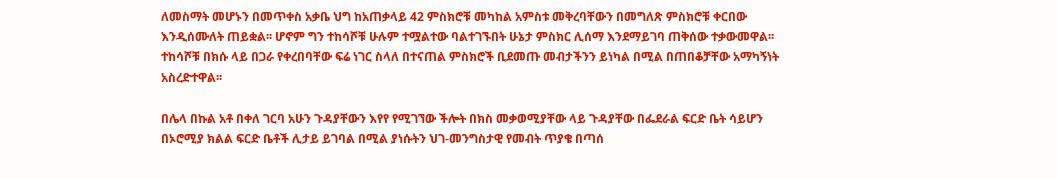ለመስማት መሆኑን በመጥቀስ አቃቤ ህግ ከአጠቃላይ 42 ምስክሮቹ መካከል አምስቱ መቅረባቸውን በመግለጽ ምስክሮቹ ቀርበው እንዲሰሙለት ጠይቋል፡፡ ሆኖም ግን ተከሳሾቹ ሁሉም ተሟልተው ባልተገኙበት ሁኔታ ምስክር ሊሰማ እንደማይገባ ጠቅሰው ተቃውመዋል፡፡ ተከሳሾቹ በክሱ ላይ በጋራ የቀረበባቸው ፍሬ ነገር ስላለ በተናጠል ምስክሮች ቢደመጡ መብታችንን ይነካል በሚል በጠበቆቻቸው አማካኝነት አስረድተዋል፡፡

በሌላ በኩል አቶ በቀለ ገርባ አሁን ጉዳያቸውን እየየ የሚገኘው ችሎት በክስ መቃወሚያቸው ላይ ጉዳያቸው በፌደራል ፍርድ ቤት ሳይሆን በኦሮሚያ ክልል ፍርድ ቤቶች ሊታይ ይገባል በሚል ያነሱትን ህገ-መንግስታዊ የመብት ጥያቄ በጣሰ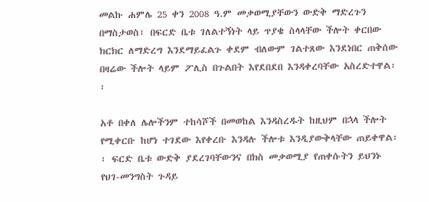መልኩ ሐምሌ 25 ቀን 2008 ዓ.ም መቃወሚያቸውን ውድቅ ማድረጉን በማስታወስ፣ በፍርድ ቤቱ ገለልተኝነት ላይ ጥያቄ ስላላቸው ችሎት ቀርበው ክርክር ለማድረግ እንደማይፈልጉ ቀደም ብለውም ገልተጸው እንደነበር ጠቅሰው በዛሬው ችሎት ላይም ፖሊስ በጉልበት እየደበደበ እንዳቀረባቸው አስረድተዋል፡፡

አቶ በቀለ ሌሎችንም ተከሳሾች በመወከል እንዳስረዱት ከዚህም በኋላ ችሎት የሚቀርቡ ከሆነ ተገደው እየቀረቡ እንዳሉ ችሎቱ እንዲያውቅላቸው ጠይቀዋል፡፡ ፍርድ ቤቱ ውድቅ ያደረገባቸውንና በክስ መቃወሚያ የጠቀሱትን ይህንኑ የህገ-መንግስት ጉዳይ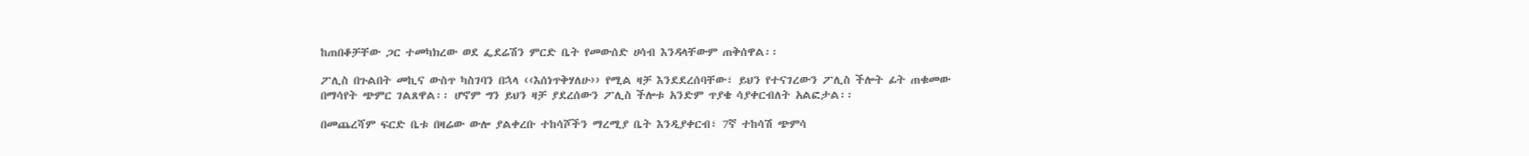ከጠበቆቻቸው ጋር ተመካክረው ወደ ፌደሬሽን ምርድ ቤት የመውሰድ ሀሳብ እንዳላቸውም ጠቅሰዋል፡፡

ፖሊስ በጉልበት መኪና ውስጥ ካስገባን በኋላ ‹‹እሰነጥቅሃለሁ›› የሚል ዛቻ እንደደረሰባቸው፣ ይህን የተናገረውን ፖሊስ ችሎት ፊት ጠቁመው በማሳየት ጭምር ገልጸዋል፡፡ ሆኖም ግን ይህን ዛቻ ያደረሰውን ፖሊስ ችሎቱ አንድም ጥያቄ ሳያቀርብለት አልፎታል፡፡

በመጨረሻም ፍርድ ቤቱ በዛሬው ውሎ ያልቀረቡ ተከሳሾችን ማረሚያ ቤት እንዲያቀርብ፣ 7ኛ ተከሳሽ ጭምሳ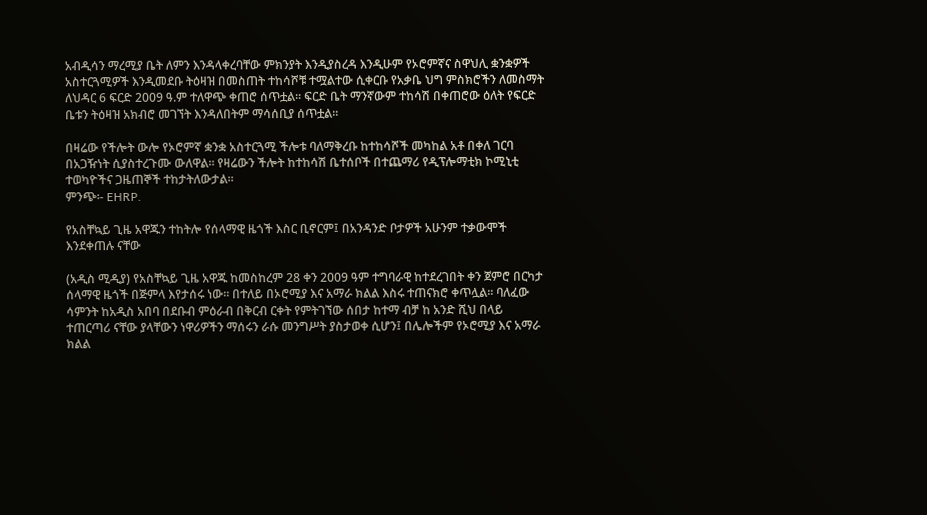አብዲሳን ማረሚያ ቤት ለምን እንዳላቀረባቸው ምክንያት እንዲያስረዳ እንዲሁም የኦሮምኛና ስዋህሊ ቋንቋዎች አስተርጓሚዎች እንዲመደቡ ትዕዛዝ በመስጠት ተከሳሾቹ ተሟልተው ሲቀርቡ የአቃቤ ህግ ምስክሮችን ለመስማት ለህዳር 6 ፍርድ 2009 ዓ.ም ተለዋጭ ቀጠሮ ሰጥቷል፡፡ ፍርድ ቤት ማንኛውም ተከሳሽ በቀጠሮው ዕለት የፍርድ ቤቱን ትዕዛዝ አክብሮ መገኘት እንዳለበትም ማሳሰቢያ ሰጥቷል፡፡

በዛሬው የችሎት ውሎ የኦሮምኛ ቋንቋ አስተርጓሚ ችሎቱ ባለማቅረቡ ከተከሳሾች መካከል አቶ በቀለ ገርባ በአጋዥነት ሲያስተረጉሙ ውለዋል፡፡ የዛሬውን ችሎት ከተከሳሽ ቤተሰቦች በተጨማሪ የዲፕሎማቲክ ኮሚኒቲ ተወካዮችና ጋዜጠኞች ተከታትለውታል፡፡
ምንጭ፡- EHRP.

የአስቸኳይ ጊዜ አዋጁን ተከትሎ የሰላማዊ ዜጎች እስር ቢኖርም፤ በአንዳንድ ቦታዎች አሁንም ተቃውሞች እንደቀጠሉ ናቸው

(አዲስ ሚዲያ) የአስቸኳይ ጊዜ አዋጁ ከመስከረም 28 ቀን 2009 ዓም ተግባራዊ ከተደረገበት ቀን ጀምሮ በርካታ ሰላማዊ ዜጎች በጅምላ እየታሰሩ ነው፡፡ በተለይ በኦሮሚያ እና አማራ ክልል እስሩ ተጠናክሮ ቀጥሏል፡፡ ባለፈው ሳምንት ከአዲስ አበባ በደቡብ ምዕራብ በቅርብ ርቀት የምትገኘው ሰበታ ከተማ ብቻ ከ አንድ ሺህ በላይ ተጠርጣሪ ናቸው ያላቸውን ነዋሪዎችን ማሰሩን ራሱ መንግሥት ያስታወቀ ሲሆን፤ በሌሎችም የኦሮሚያ እና አማራ ክልል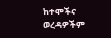ከተሞችና ወረዳዎችም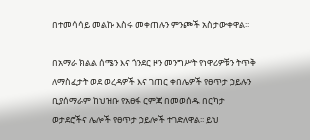በተመሳሳይ መልኩ እስሩ መቀጠሉን ምንጮች አስታውቀዋል፡፡

በአማራ ክልል ሰሜን እና ጎንደር ዞን መንግሥት የነዋሪዎቹን ትጥቅ ለማስፈታት ወደ ወረዳዎች እና ገጠር ቀበሌዎች የፀጥታ ኃይሉን ቢያሰማራም ከህዝቡ የአፀፋ ርምጃ በመወሰዱ በርካታ ወታደሮችና ሌሎች የፀጥታ ኃይሎች ተገድለዋል፡፡ ይህ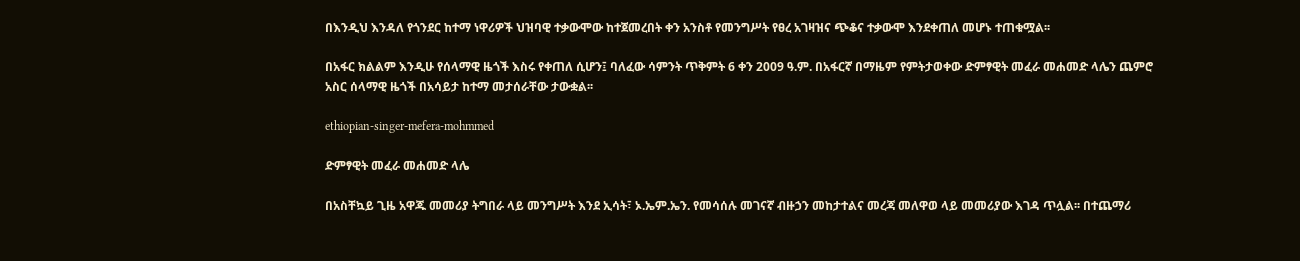በእንዲህ እንዳለ የጎንደር ከተማ ነዋሪዎች ህዝባዊ ተቃውሞው ከተጀመረበት ቀን አንስቶ የመንግሥት የፀረ አገዛዝና ጭቆና ተቃውሞ እንደቀጠለ መሆኑ ተጠቁሟል፡፡

በአፋር ክልልም እንዲሁ የሰላማዊ ዜጎች እስሩ የቀጠለ ሲሆን፤ ባለፈው ሳምንት ጥቅምት 6 ቀን 2009 ዓ.ም. በአፋርኛ በማዜም የምትታወቀው ድምፃዊት መፈራ መሐመድ ላሌን ጨምሮ አስር ሰላማዊ ዜጎች በአሳይታ ከተማ መታሰራቸው ታውቋል፡፡

ethiopian-singer-mefera-mohmmed

ድምፃዊት መፈራ መሐመድ ላሌ

በአስቸኳይ ጊዜ አዋጁ መመሪያ ትግበራ ላይ መንግሥት እንደ ኢሳት፣ ኦ.ኤም.ኤን. የመሳሰሉ መገናኛ ብዙኃን መከታተልና መረጃ መለዋወ ላይ መመሪያው እገዳ ጥሏል፡፡ በተጨማሪ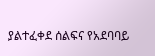ያልተፈቀደ ሰልፍና የአደባባይ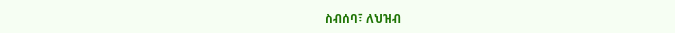ስብሰባ፣ ለህዝብ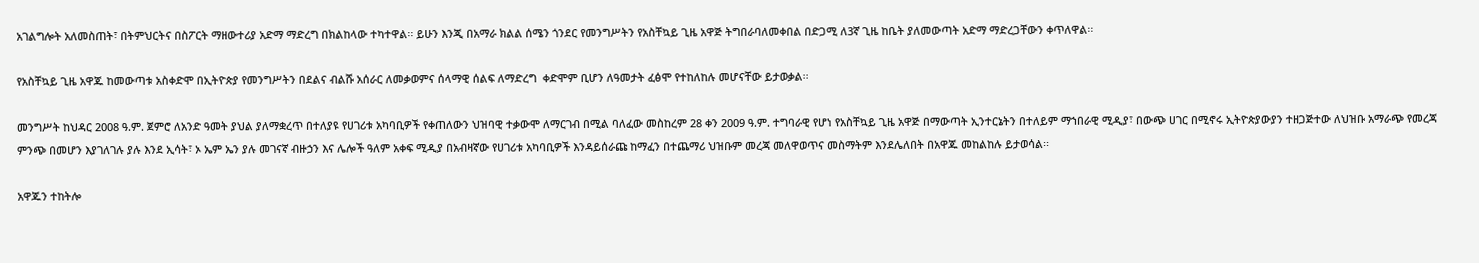አገልግሎት አለመስጠት፣ በትምህርትና በስፖርት ማዘውተሪያ አድማ ማድረግ በክልከላው ተካተዋል፡፡ ይሁን እንጂ በአማራ ክልል ሰሜን ጎንደር የመንግሥትን የአስቸኳይ ጊዜ አዋጅ ትግበራባለመቀበል በድጋሚ ለ3ኛ ጊዜ ከቤት ያለመውጣት አድማ ማድረጋቸውን ቀጥለዋል፡፡

የአስቸኳይ ጊዜ አዋጁ ከመውጣቱ አስቀድሞ በኢትዮጵያ የመንግሥትን በደልና ብልሹ አሰራር ለመቃወምና ሰላማዊ ሰልፍ ለማድረግ  ቀድሞም ቢሆን ለዓመታት ፈፅሞ የተከለከሉ መሆናቸው ይታወቃል፡፡

መንግሥት ከህዳር 2008 ዓ.ም. ጀምሮ ለአንድ ዓመት ያህል ያለማቋረጥ በተለያዩ የሀገሪቱ አካባቢዎች የቀጠለውን ህዝባዊ ተቃውሞ ለማርገብ በሚል ባለፈው መስከረም 28 ቀን 2009 ዓ.ም. ተግባራዊ የሆነ የአስቸኳይ ጊዜ አዋጅ በማውጣት ኢንተርኔትን በተለይም ማኀበራዊ ሚዲያ፣ በውጭ ሀገር በሚኖሩ ኢትዮጵያውያን ተዘጋጅተው ለህዝቡ አማራጭ የመረጃ ምንጭ በመሆን እያገለገሉ ያሉ እንደ ኢሳት፣ ኦ ኤም ኤን ያሉ መገናኛ ብዙኃን እና ሌሎች ዓለም አቀፍ ሚዲያ በአብዛኛው የሀገሪቱ አካባቢዎች እንዳይሰራጩ ከማፈን በተጨማሪ ህዝቡም መረጃ መለዋወጥና መስማትም እንደሌለበት በአዋጁ መከልከሉ ይታወሳል፡፡

አዋጁን ተከትሎ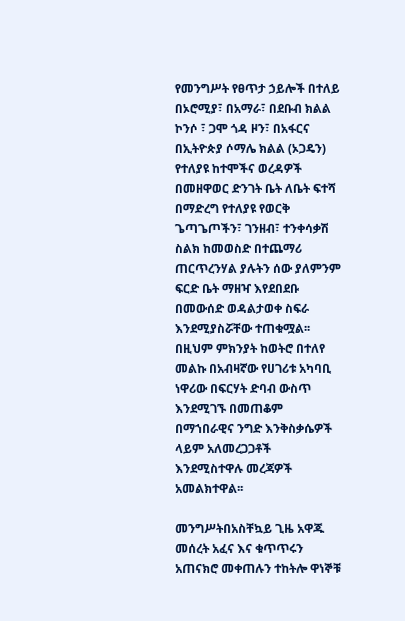የመንግሥት የፀጥታ ኃይሎች በተለይ በኦሮሚያ፣ በአማራ፣ በደቡብ ክልል ኮንሶ ፣ ጋሞ ጎዳ ዞን፣ በአፋርና በኢትዮጵያ ሶማሌ ክልል (ኦጋዴን) የተለያዩ ከተሞችና ወረዳዎች በመዘዋወር ድንገት ቤት ለቤት ፍተሻ በማድረግ የተለያዩ የወርቅ ጌጣጌጦችን፣ ገንዘብ፣ ተንቀሳቃሽ ስልክ ከመወስድ በተጨማሪ ጠርጥረንሃል ያሉትን ሰው ያለምንም ፍርድ ቤት ማዘዣ እየደበደቡ በመውሰድ ወዳልታወቀ ስፍራ እንደሚያስሯቸው ተጠቁሟል፡፡ በዚህም ምክንያት ከወትሮ በተለየ መልኩ በአብዛኛው የሀገሪቱ አካባቢ ነዋሪው በፍርሃት ድባብ ውስጥ እንደሚገኙ በመጠቆም በማኀበራዊና ንግድ እንቅስቃሴዎች ላይም አለመረጋጋቶች እንደሚስተዋሉ መረጃዎች አመልክተዋል፡፡

መንግሥትበአስቸኳይ ጊዜ አዋጁ መሰረት አፈና እና ቁጥጥሩን አጠናክሮ መቀጠሉን ተከትሎ ዋነኞቹ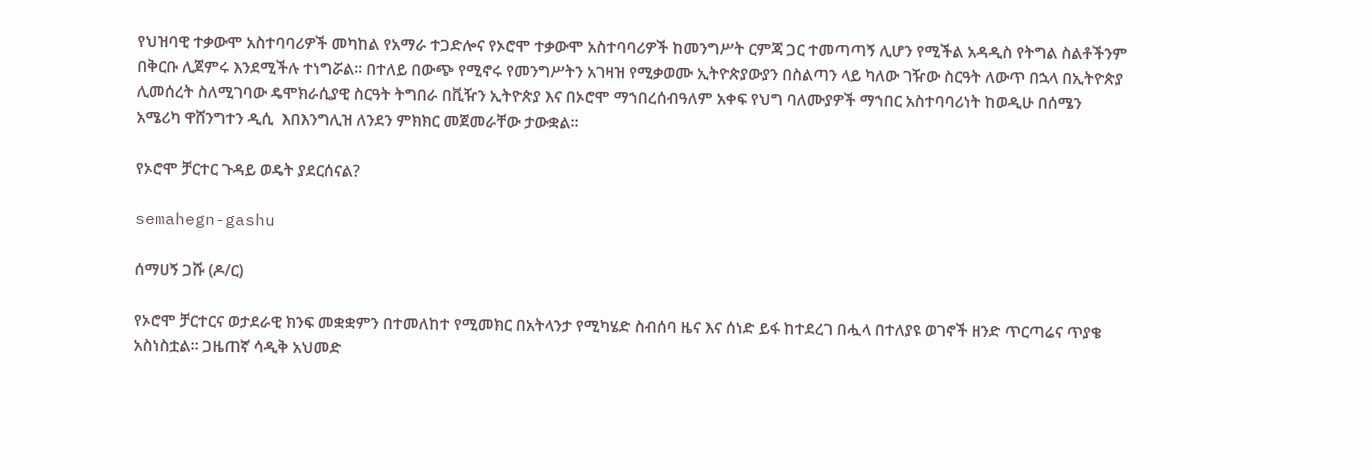የህዝባዊ ተቃውሞ አስተባባሪዎች መካከል የአማራ ተጋድሎና የኦሮሞ ተቃውሞ አስተባባሪዎች ከመንግሥት ርምጃ ጋር ተመጣጣኝ ሊሆን የሚችል አዳዲስ የትግል ስልቶችንም በቅርቡ ሊጀምሩ እንደሚችሉ ተነግሯል፡፡ በተለይ በውጭ የሚኖሩ የመንግሥትን አገዛዝ የሚቃወሙ ኢትዮጵያውያን በስልጣን ላይ ካለው ገዥው ስርዓት ለውጥ በኋላ በኢትዮጵያ ሊመሰረት ስለሚገባው ዴሞክራሲያዊ ስርዓት ትግበራ በቪዥን ኢትዮጵያ እና በኦሮሞ ማኀበረሰብዓለም አቀፍ የህግ ባለሙያዎች ማኀበር አስተባባሪነት ከወዲሁ በሰሜን አሜሪካ ዋሸንግተን ዲሲ  እበእንግሊዝ ለንደን ምክክር መጀመራቸው ታውቋል፡፡

የኦሮሞ ቻርተር ጉዳይ ወዴት ያደርሰናል?

semahegn-gashu

ሰማሀኝ ጋሹ (ዶ/ር)

የኦሮሞ ቻርተርና ወታደራዊ ክንፍ መቋቋምን በተመለከተ የሚመክር በአትላንታ የሚካሄድ ስብሰባ ዜና እና ሰነድ ይፋ ከተደረገ በሗላ በተለያዩ ወገኖች ዘንድ ጥርጣሬና ጥያቄ አስነስቷል። ጋዜጠኛ ሳዲቅ አህመድ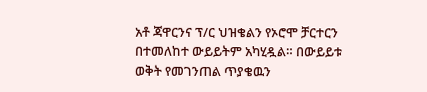አቶ ጃዋርንና ፕ/ር ህዝቄልን የኦሮሞ ቻርተርን በተመለከተ ውይይትም አካሂዷል። በውይይቱ ወቅት የመገንጠል ጥያቄዉን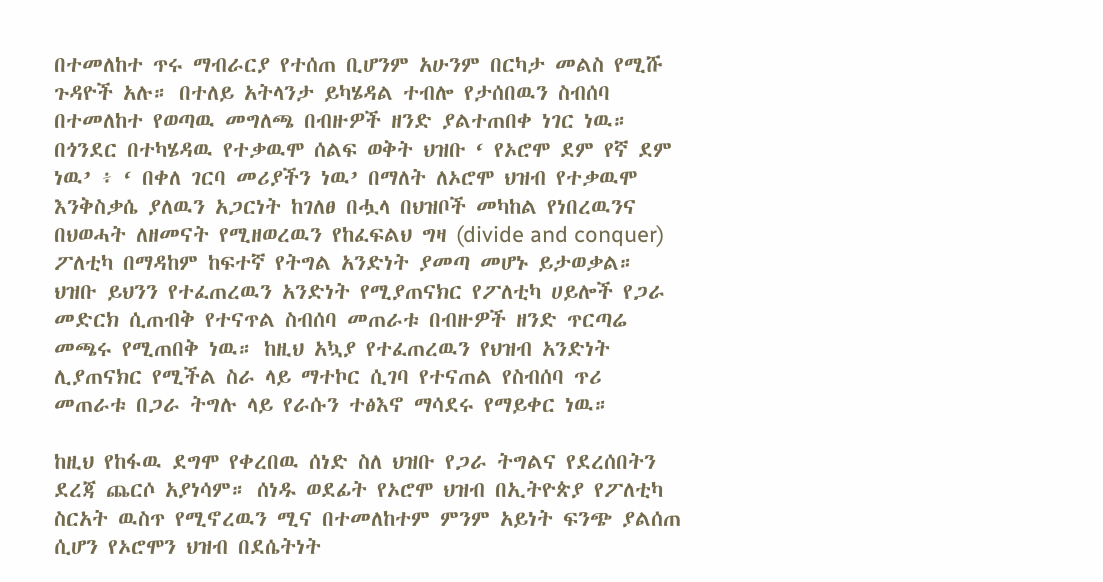በተመለከተ ጥሩ ማብራርያ የተሰጠ ቢሆንም አሁንም በርካታ መልስ የሚሹ ጉዳዮች አሉ። በተለይ አትላንታ ይካሄዳል ተብሎ የታሰበዉን ስብሰባ በተመለከተ የወጣዉ መግለጫ በብዙዎች ዘንድ ያልተጠበቀ ነገር ነዉ። በጎንደር በተካሄዳዉ የተቃዉሞ ሰልፍ ወቅት ህዝቡ ‘ የኦሮሞ ደም የኛ ደም ነዉ’ ፥ ‘ በቀለ ገርባ መሪያችን ነዉ’ በማለት ለኦሮሞ ህዝብ የተቃዉሞ እንቅስቃሴ ያለዉን አጋርነት ከገለፀ በሗላ በህዝቦች መካከል የነበረዉንና በህወሓት ለዘመናት የሚዘወረዉን የከፈፍልህ ግዛ (divide and conquer) ፖለቲካ በማዳከም ከፍተኛ የትግል አንድነት ያመጣ መሆኑ ይታወቃል። ህዝቡ ይህንን የተፈጠረዉን አንድነት የሚያጠናክር የፖለቲካ ሀይሎች የጋራ መድርክ ሲጠብቅ የተናጥል ስብሰባ መጠራቱ በብዙዎች ዘንድ ጥርጣሬ መጫሩ የሚጠበቅ ነዉ። ከዚህ አኳያ የተፈጠረዉን የህዝብ አንድነት ሊያጠናክር የሚችል ስራ ላይ ማተኮር ሲገባ የተናጠል የስብሰባ ጥሪ መጠራቱ በጋራ ትግሉ ላይ የራሱን ተፅእኖ ማሳደሩ የማይቀር ነዉ።

ከዚህ የከፋዉ ደግሞ የቀረበዉ ሰነድ ስለ ህዝቡ የጋራ ትግልና የደረሰበትን ደረጃ ጨርሶ አያነሳም። ሰነዱ ወደፊት የኦሮሞ ህዝብ በኢትዮጵያ የፖለቲካ ስርአት ዉስጥ የሚኖረዉን ሚና በተመለከተም ምንም አይነት ፍንጭ ያልሰጠ ሲሆን የኦሮሞን ህዝብ በደሴትነት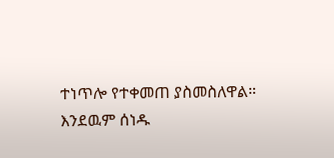ተነጥሎ የተቀመጠ ያስመስለዋል። እንደዉም ሰነዱ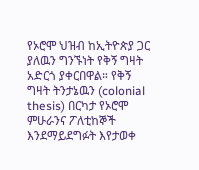የኦሮሞ ህዝብ ከኢትዮጵያ ጋር ያለዉን ግንኙነት የቅኝ ግዛት አድርጎ ያቀርበዋል። የቅኝ ግዛት ትንታኔዉን (colonial thesis) በርካታ የኦሮሞ ምሁራንና ፖለቲከኞች እንደማይደግፉት እየታወቀ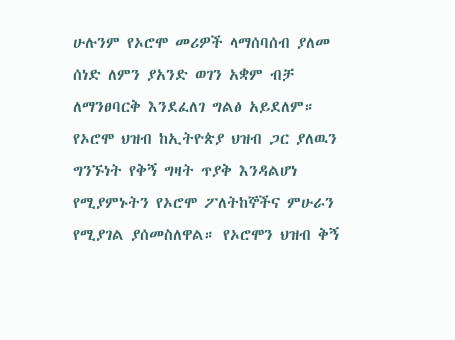ሁሉንም የኦሮሞ መሪዎች ላማሰባሰብ ያለመ ሰነድ ለምን ያአንድ ወገን አቋም ብቻ ለማንፀባርቅ እንደፈለገ ግልፅ አይደለም። የኦሮሞ ህዝብ ከኢትዮጵያ ህዝብ ጋር ያለዉን ግንኙነት የቅኝ ግዛት ጥያቅ እንዳልሆነ የሚያምኑትን የኦሮሞ ፖለትከኞችና ምሁራን የሚያገል ያሰመስለዋል። የኦሮሞን ህዝብ ቅኝ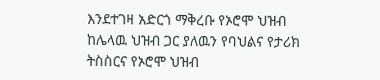እንደተገዛ አድርጎ ማቅረቡ የኦሮሞ ህዝብ ከሌላዉ ህዝብ ጋር ያለዉን የባህልና የታሪክ ትስስርና የኦሮሞ ህዝብ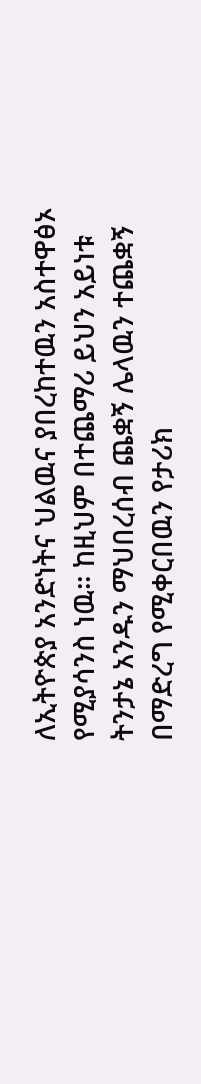ለኢትዮጵያ አንድነትና ህልዉና ያበረከተዉን አስተዋፅኦ የሚያሳንስ ነዉ። ከዚህም በተጨማሪ ይህን አይነቱ ትንታኔ አንዱን ማህበረሰብ ጨቋኝ ሌላዉን ተጨቋኝ በማድረግ የሚቀርበዉን የታሪክ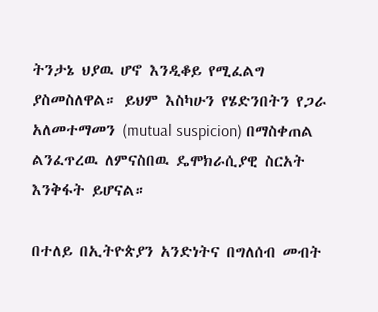ትንታኔ ህያዉ ሆኖ እንዲቆይ የሚፈልግ ያስመስለዋል። ይህም እስካሁን የሄድንበትን የጋራ አለመተማመን (mutual suspicion) በማስቀጠል ልንፈጥረዉ ለምናስበዉ ዴሞክራሲያዊ ስርአት እንቅፋት ይሆናል።

በተለይ በኢትዮጵያን አንድነትና በግለሰብ መብት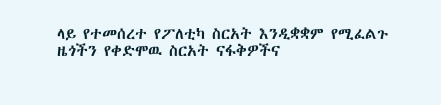ላይ የተመሰረተ የፖለቲካ ስርአት እንዲቋቋም የሚፈልጉ ዜጎችን የቀድሞዉ ስርአት ናፋቅዎችና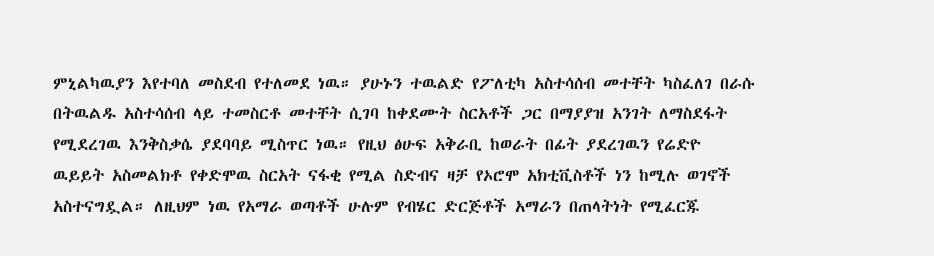ምኒልካዉያን እየተባለ መስደብ የተለመደ ነዉ። ያሁኑን ተዉልድ የፖለቲካ አስተሳሰብ መተቸት ካስፈለገ በራሱ በትዉልዱ አስተሳሰብ ላይ ተመስርቶ መተቸት ሲገባ ከቀደሙት ስርአቶች ጋር በማያያዝ አንገት ለማስደፋት የሚደረገዉ እንቅስቃሴ ያደባባይ ሚስጥር ነዉ። የዚህ ፅሁፍ አቅራቢ ከወራት በፊት ያደረገዉን የሬድዮ ዉይይት አስመልክቶ የቀድሞዉ ስርአት ናፋቂ የሚል ስድብና ዛቻ የኦሮሞ አክቲቪስቶች ነን ከሚሉ ወገኖች አስተናግዷል። ለዚህም ነዉ የአማራ ወጣቶች ሁሉም የብሄር ድርጅቶች አማራን በጠላትነት የሚፈርጁ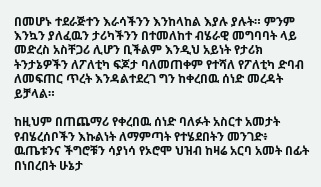በመሆኑ ተደራጅተን እራሳችንን እንከላከል እያሉ ያሉት። ምንም እንኳን ያለፈዉን ታሪካችንን በተመለከተ ብሄራዊ መግባባት ላይ መድረስ አስቸጋሪ ሊሆን ቢችልም እንዲህ አይነት የታሪክ ትንታኔዎችን ለፖለቲካ ፍጆታ ባለመጠቀም የተሻለ የፖለቲካ ድባብ ለመፍጠር ጥረት እንዳልተደረገ ግን ከቀረበዉ ሰነድ መረዳት ይቻላል።

ከዚህም በጠጨማሪ የቀረበዉ ሰነድ ባለፉት አስርተ አመታት የብሄረሰቦችን እኩልነት ለማምጣት የተሄደበትን መንገድ፥ ዉጤቱንና ችግሮቹን ሳያነሳ የኦሮሞ ህዝብ ከዛሬ አርባ አመት በፊት በነበረበት ሁኔታ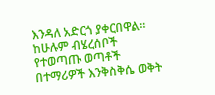እንዳለ አድርጎ ያቀርበዋል። ከሁሉም ብሄረሰቦች የተወጣጡ ወጣቶች በተማሪዎች እንቅስቅሴ ወቅት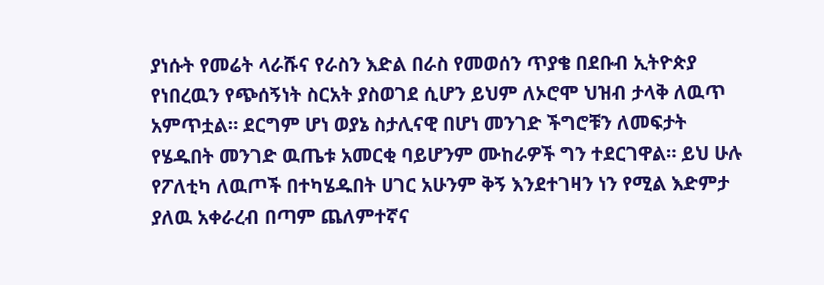ያነሱት የመሬት ላራሹና የራስን እድል በራስ የመወሰን ጥያቄ በደቡብ ኢትዮጵያ የነበረዉን የጭሰኝነት ስርአት ያስወገደ ሲሆን ይህም ለኦሮሞ ህዝብ ታላቅ ለዉጥ አምጥቷል። ደርግም ሆነ ወያኔ ስታሊናዊ በሆነ መንገድ ችግሮቹን ለመፍታት የሄዱበት መንገድ ዉጤቱ አመርቂ ባይሆንም ሙከራዎች ግን ተደርገዋል። ይህ ሁሉ የፖለቲካ ለዉጦች በተካሄዱበት ሀገር አሁንም ቅኝ እንደተገዛን ነን የሚል እድምታ ያለዉ አቀራረብ በጣም ጨለምተኛና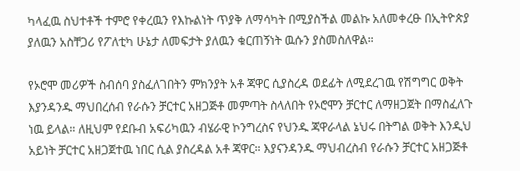ካላፈዉ ስህተቶች ተምሮ የቀረዉን የእኩልነት ጥያቅ ለማሳካት በሚያስችል መልኩ አለመቀረፁ በኢትዮጵያ ያለዉን አስቸጋሪ የፖለቲካ ሁኔታ ለመፍታት ያለዉን ቁርጠኝነት ዉሱን ያስመስለዋል።

የኦሮሞ መሪዎች ስብሰባ ያስፈለገበትን ምክንያት አቶ ጃዋር ሲያስረዳ ወደፊት ለሚደረገዉ የሽግግር ወቅት እያንዳንዱ ማህበረሰብ የራሱን ቻርተር አዘጋጅቶ መምጣት ስላለበት የኦሮሞን ቻርተር ለማዘጋጀት በማስፈለጉ ነዉ ይላል። ለዚህም የደቡብ አፍሪካዉን ብሄራዊ ኮንግረስና የህንዱ ጃዋራላል ኔህሩ በትግል ወቅት እንዲህ አይነት ቻርተር አዘጋጀተዉ ነበር ሲል ያስረዳል አቶ ጃዋር። እያናንዳንዱ ማህብረስብ የራሱን ቻርተር አዘጋጅቶ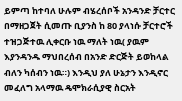ይምጣ ከተባለ ሁሉም ብሄረሰቦች አንዳንድ ቻርተር በማዘጋጀት ሲመጡ ቢያንስ ከ 80 ያላነሱ ቻርተሮች ተዝጋጅተዉ ሊቀርቡ ነዉ ማለት ነዉ( ያዉም እያንዳንዱ ማህበረሰብ በአንድ ድርጅት ይወከላል ብለን ካሰብን ነዉ።) እንዲህ ያለ ሁኔታን እንዲኖር መፈለግ አላማዉ ዴሞክራሲያዊ ስርአት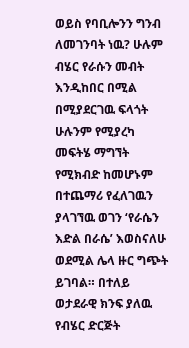ወይስ የባቢሎንን ግንብ ለመገንባት ነዉ? ሁሉም ብሄር የራሱን መብት እንዲከበር በሚል በሚያደርገዉ ፍላጎት ሁሉንም የሚያረካ መፍትሄ ማግኘት የሚክብድ ከመሆኑም በተጨማሪ የፈለገዉን ያላገኘዉ ወገን ‘የራሴን እድል በራሴ’ እወስናለሁ ወደሚል ሌላ ዙር ግጭት ይገባል። በተለይ ወታደራዊ ክንፍ ያለዉ የብሄር ድርጅት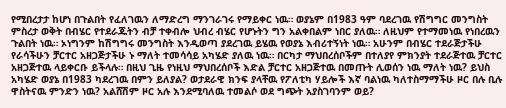የሚበረታታ ከሆነ በጉልበት የፈለገዉን ለማድረግ ማንገራገሩ የማይቀር ነዉ። ወያኔም በ1983 ዓም ባደረገዉ የሽግግር መንግስት ምስረታ ወቅት በብሄር የተደራጁትን ብቻ ተቀብሎ ህብረ ብሄር የሆኑትን ግን አልቀበልም ነበር ያለዉ። ለዚህም የተማመነዉ የነበረዉን ጉልበት ነዉ። ኦነግንም ከሽግግሩ መንግስት እንዲወጣ ያደረገዉ ይሄዉ የወያኔ እብሪተኝነት ነዉ። አሁንም በብሄር ተደራጅታችሁ የራሳችሁን ቻርተር አዘጋጅታችሁ ኑ ማለት ተመሳሳይ አካሄድ ያለዉ ነዉ። በርካታ ማህበረሰቦችም በተለያየ ምክንያት ተደራጅተዉ ቻርተር አዘጋጅተዉ ላይቀርቡ ይችላሉ። በዚህ ጊዜ የነዚህ ማህበረሰቦች እድል ቻርተር አዘጋጅተዉ በመጡት ሊወሰን ነዉ ማለት ነዉ? ይህስ አካሄድ ወያኔ በ1983 ካደረገዉ በምን ይለያል? ወታደራዊ ክንፍ ያላቸዉ የፖለቲካ ሃይሎች እኛ ባልነዉ ካለተስማማችሁ ዞር በሉ ቢሉ ዋስትናዉ ምንድን ነዉ? አልሸሽም ዞር አሉ እንደሚባለዉ ተመልሶ ወደ ግጭት አያስገባንም ወይ?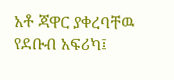አቶ ጃዋር ያቀረባቸዉ የደቡብ አፍሪካ፤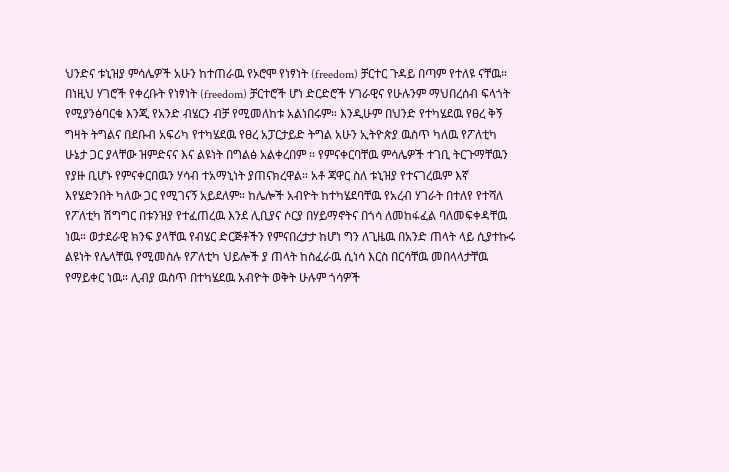ህንድና ቱኒዝያ ምሳሌዎች አሁን ከተጠራዉ የኦሮሞ የነፃነት (freedom) ቻርተር ጉዳይ በጣም የተለዩ ናቸዉ። በነዚህ ሃገሮች የቀረቡት የነፃነት (freedom) ቻርተሮች ሆነ ድርድሮች ሃገራዊና የሁሉንም ማህበረሰብ ፍላጎት የሚያንፅባርቁ እንጂ የአንድ ብሄርን ብቻ የሚመለከቱ አልነበሩም። እንዲሁም በህንድ የተካሄደዉ የፀረ ቅኝ ግዛት ትግልና በደቡብ አፍሪካ የተካሄደዉ የፀረ አፓርታይድ ትግል አሁን ኢትዮጵያ ዉስጥ ካለዉ የፖለቲካ ሁኔታ ጋር ያላቸው ዝምድናና እና ልዩነት በግልፅ አልቀረበም ። የምናቀርባቸዉ ምሳሌዎች ተገቢ ትርጉማቸዉን የያዙ ቢሆኑ የምናቀርበዉን ሃሳብ ተአማኒነት ያጠናክረዋል። አቶ ጃዋር ስለ ቱኒዝያ የተናገረዉም እኛ እየሄድንበት ካለው ጋር የሚገናኝ አይደለም። ከሌሎች አብዮት ከተካሄደባቸዉ የአረብ ሃገራት በተለየ የተሻለ የፖለቲካ ሽግግር በቱንዝያ የተፈጠረዉ እንደ ሊቢያና ሶርያ በሃይማኖትና በጎሳ ለመከፋፈል ባለመፍቀዳቸዉ ነዉ። ወታደራዊ ክንፍ ያላቸዉ የብሄር ድርጅቶችን የምናበረታታ ከሆነ ግን ለጊዜዉ በአንድ ጠላት ላይ ሲያተኩሩ ልዩነት የሌላቸዉ የሚመስሉ የፖለቲካ ህይሎች ያ ጠላት ከስፈራዉ ሲነሳ እርስ በርሳቸዉ መበላላታቸዉ የማይቀር ነዉ። ሊብያ ዉስጥ በተካሄደዉ አብዮት ወቅት ሁሉም ጎሳዎች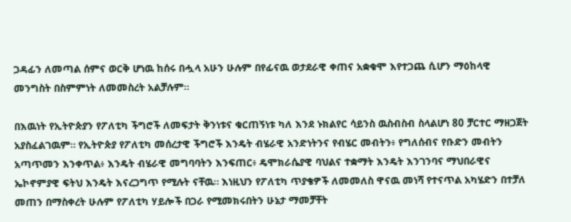ጋዳፊን ለመጣል ሰምና ወርቅ ሆነዉ ከሰሩ በሗላ አሁን ሁሉም በየፊናዉ ወታደራዊ ቀጠና አቋቁሞ እየተጋጨ ሲሆን ማዕከላዊ መንግስት በስምምነት ለመመስረት አልቻሉም።

በእዉነት የኢትዮጵያን የፖለቲካ ችግሮች ለመፍታት ቅንነቱና ቁርጠኝነቱ ካለ እንደ ኑክልየር ሳይንስ ዉስብስብ ስላልሆነ 80 ቻርተር ማዘጋጀት አያስፈልገዉም። የኢትዮጵያ የፖለቲካ መሰረታዊ ችግሮች እንዴት ብሄራዊ አንድነትንና የብሄር መብትን፥ የግለሰብና የቡድን መብትን አጣጥመን እንቀጥል፥ እንዴት ብሄራዊ መግባባትን እንፍጠር፥ ዴሞክራሴያዊ ባህልና ተቋማት እንዴት እንገንባና ማህበራዊና ኤኮኖምያዊ ፍትህ እንዴት እናረጋግጥ የሚሉት ናቸዉ። እነዚህን የፖለቲካ ጥያቄዎች ለመመለስ ዋናዉ መነሻ የተናጥል አካሄድን በተቻለ መጠን በማስቀረት ሁሉም የፖለቲካ ሃይሎች በጋራ የሚመክሩበትን ሁኔታ ማመቻቸት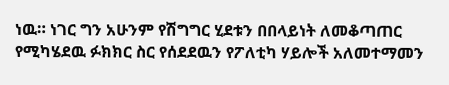ነዉ። ነገር ግን አሁንም የሽግግር ሂደቱን በበላይነት ለመቆጣጠር የሚካሄደዉ ፉክክር ስር የሰደደዉን የፖለቲካ ሃይሎች አለመተማመን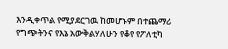እንዲቀጥል የሚያደርገዉ ከመሆኑም በተጨማሪ የግጭትንና የእኔ አውቅልሃለሁን የቆየ የፖለቲካ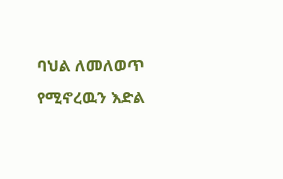ባህል ለመለወጥ የሚኖረዉን እድል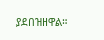ያደበዝዘዋል።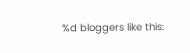%d bloggers like this: